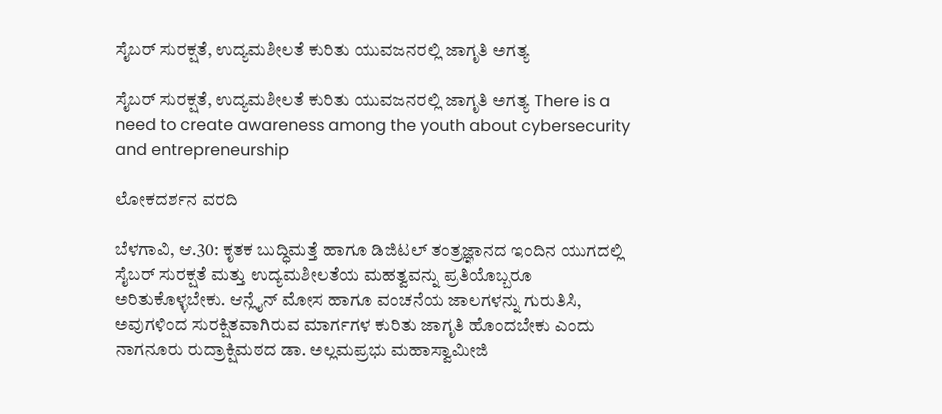ಸೈಬರ್ ಸುರಕ್ಷತೆ, ಉದ್ಯಮಶೀಲತೆ ಕುರಿತು ಯುವಜನರಲ್ಲಿ ಜಾಗೃತಿ ಅಗತ್ಯ

ಸೈಬರ್ ಸುರಕ್ಷತೆ, ಉದ್ಯಮಶೀಲತೆ ಕುರಿತು ಯುವಜನರಲ್ಲಿ ಜಾಗೃತಿ ಅಗತ್ಯ There is a need to create awareness among the youth about cybersecurity and entrepreneurship

ಲೋಕದರ್ಶನ ವರದಿ

ಬೆಳಗಾವಿ, ಆ.30: ಕೃತಕ ಬುದ್ಧಿಮತ್ತೆ ಹಾಗೂ ಡಿಜಿಟಲ್ ತಂತ್ರಜ್ಞಾನದ ಇಂದಿನ ಯುಗದಲ್ಲಿ ಸೈಬರ್ ಸುರಕ್ಷತೆ ಮತ್ತು ಉದ್ಯಮಶೀಲತೆಯ ಮಹತ್ವವನ್ನು ಪ್ರತಿಯೊಬ್ಬರೂ ಅರಿತುಕೊಳ್ಳಬೇಕು. ಆನ್ಲೈನ್ ಮೋಸ ಹಾಗೂ ವಂಚನೆಯ ಜಾಲಗಳನ್ನು ಗುರುತಿಸಿ, ಅವುಗಳಿಂದ ಸುರಕ್ಷಿತವಾಗಿರುವ ಮಾರ್ಗಗಳ ಕುರಿತು ಜಾಗೃತಿ ಹೊಂದಬೇಕು ಎಂದು ನಾಗನೂರು ರುದ್ರಾಕ್ಷಿಮಠದ ಡಾ. ಅಲ್ಲಮಪ್ರಭು ಮಹಾಸ್ವಾಮೀಜಿ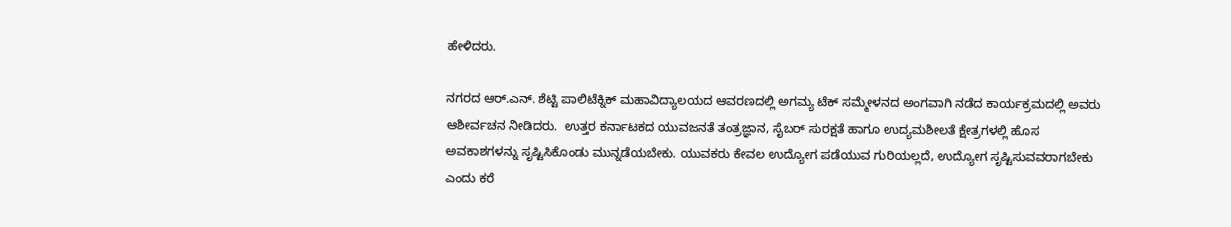ಹೇಳಿದರು.

ನಗರದ ಆರ್‌.ಎನ್‌. ಶೆಟ್ಟಿ ಪಾಲಿಟೆಕ್ನಿಕ್ ಮಹಾವಿದ್ಯಾಲಯದ ಆವರಣದಲ್ಲಿ ಅಗಮ್ಯ ಟೆಕ್ ಸಮ್ಮೇಳನದ ಅಂಗವಾಗಿ ನಡೆದ ಕಾರ್ಯಕ್ರಮದಲ್ಲಿ ಅವರು ಆಶೀರ್ವಚನ ನೀಡಿದರು.  ಉತ್ತರ ಕರ್ನಾಟಕದ ಯುವಜನತೆ ತಂತ್ರಜ್ಞಾನ, ಸೈಬರ್ ಸುರಕ್ಷತೆ ಹಾಗೂ ಉದ್ಯಮಶೀಲತೆ ಕ್ಷೇತ್ರಗಳಲ್ಲಿ ಹೊಸ ಅವಕಾಶಗಳನ್ನು ಸೃಷ್ಟಿಸಿಕೊಂಡು ಮುನ್ನಡೆಯಬೇಕು. ಯುವಕರು ಕೇವಲ ಉದ್ಯೋಗ ಪಡೆಯುವ ಗುರಿಯಲ್ಲದೆ, ಉದ್ಯೋಗ ಸೃಷ್ಟಿಸುವವರಾಗಬೇಕು ಎಂದು ಕರೆ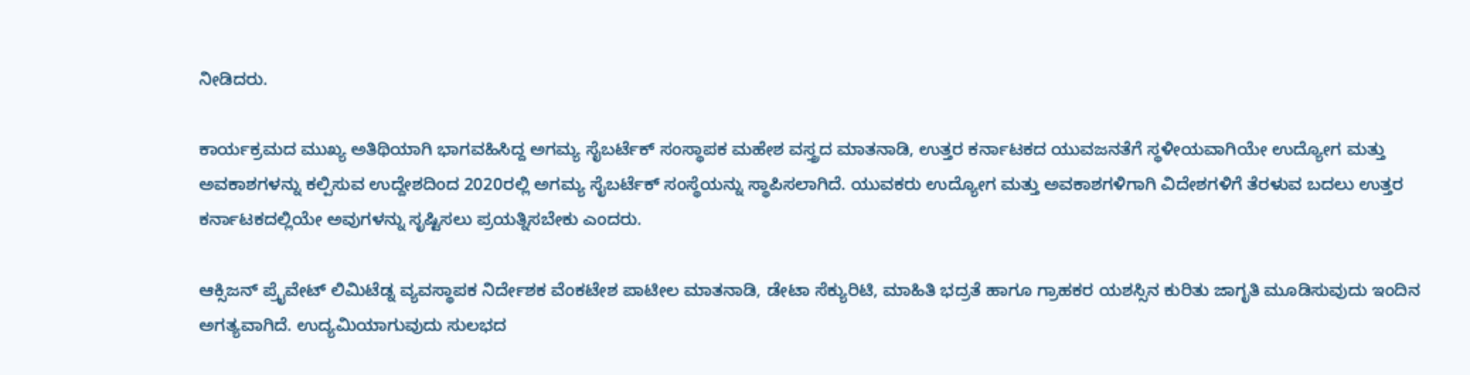ನೀಡಿದರು.

ಕಾರ್ಯಕ್ರಮದ ಮುಖ್ಯ ಅತಿಥಿಯಾಗಿ ಭಾಗವಹಿಸಿದ್ದ ಅಗಮ್ಯ ಸೈಬರ್ಟೆಕ್ ಸಂಸ್ಥಾಪಕ ಮಹೇಶ ವಸ್ತ್ರದ ಮಾತನಾಡಿ, ಉತ್ತರ ಕರ್ನಾಟಕದ ಯುವಜನತೆಗೆ ಸ್ಥಳೀಯವಾಗಿಯೇ ಉದ್ಯೋಗ ಮತ್ತು ಅವಕಾಶಗಳನ್ನು ಕಲ್ಪಿಸುವ ಉದ್ದೇಶದಿಂದ 2020ರಲ್ಲಿ ಅಗಮ್ಯ ಸೈಬರ್ಟೆಕ್ ಸಂಸ್ಥೆಯನ್ನು ಸ್ಥಾಪಿಸಲಾಗಿದೆ. ಯುವಕರು ಉದ್ಯೋಗ ಮತ್ತು ಅವಕಾಶಗಳಿಗಾಗಿ ವಿದೇಶಗಳಿಗೆ ತೆರಳುವ ಬದಲು ಉತ್ತರ ಕರ್ನಾಟಕದಲ್ಲಿಯೇ ಅವುಗಳನ್ನು ಸೃಷ್ಟಿಸಲು ಪ್ರಯತ್ನಿಸಬೇಕು ಎಂದರು.

ಆಕ್ಸಿಜನ್ ಪ್ರೈವೇಟ್ ಲಿಮಿಟೆಡ್ನ ವ್ಯವಸ್ಥಾಪಕ ನಿರ್ದೇಶಕ ವೆಂಕಟೇಶ ಪಾಟೀಲ ಮಾತನಾಡಿ, ಡೇಟಾ ಸೆಕ್ಯುರಿಟಿ, ಮಾಹಿತಿ ಭದ್ರತೆ ಹಾಗೂ ಗ್ರಾಹಕರ ಯಶಸ್ಸಿನ ಕುರಿತು ಜಾಗೃತಿ ಮೂಡಿಸುವುದು ಇಂದಿನ ಅಗತ್ಯವಾಗಿದೆ. ಉದ್ಯಮಿಯಾಗುವುದು ಸುಲಭದ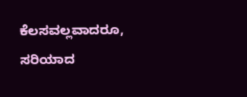ಕೆಲಸವಲ್ಲವಾದರೂ, ಸರಿಯಾದ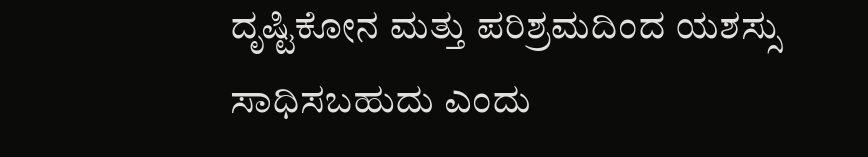ದೃಷ್ಟಿಕೋನ ಮತ್ತು ಪರಿಶ್ರಮದಿಂದ ಯಶಸ್ಸು ಸಾಧಿಸಬಹುದು ಎಂದು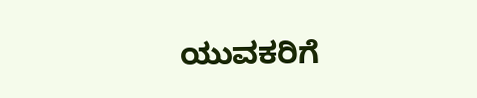ಯುವಕರಿಗೆ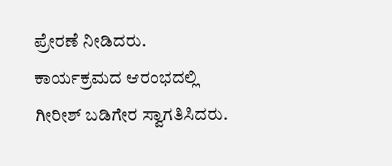ಪ್ರೇರಣೆ ನೀಡಿದರು.  ಕಾರ್ಯಕ್ರಮದ ಆರಂಭದಲ್ಲಿ ಗೀರೀಶ್ ಬಡಿಗೇರ ಸ್ವಾಗತಿಸಿದರು.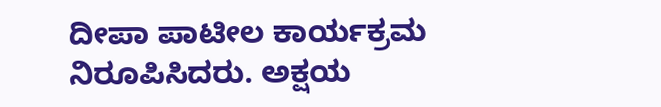ದೀಪಾ ಪಾಟೀಲ ಕಾರ್ಯಕ್ರಮ ನಿರೂಪಿಸಿದರು. ಅಕ್ಷಯ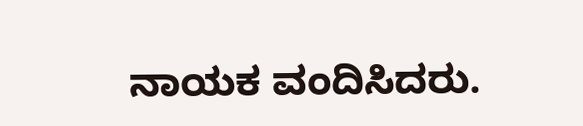ನಾಯಕ ವಂದಿಸಿದರು.